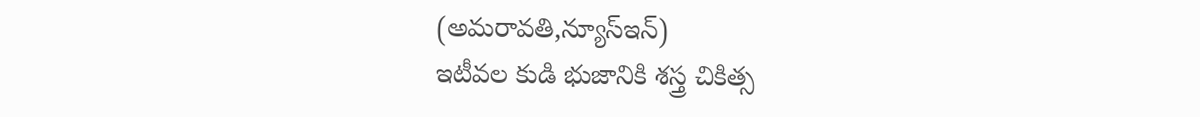(అమరావతి,న్యూస్ఇన్)
ఇటీవల కుడి భుజానికి శస్త్ర చికిత్స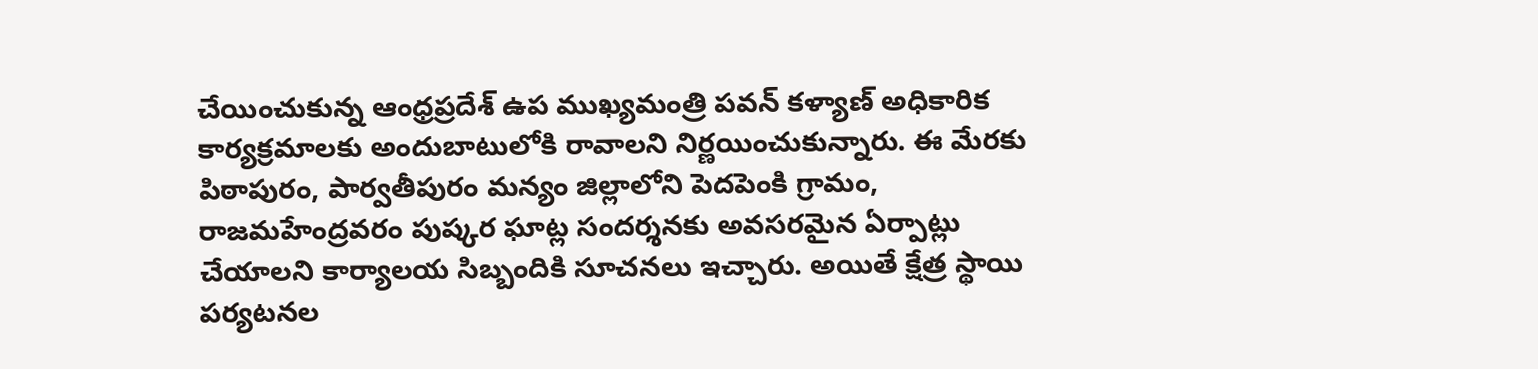చేయించుకున్న ఆంధ్రప్రదేశ్ ఉప ముఖ్యమంత్రి పవన్ కళ్యాణ్ అధికారిక కార్యక్రమాలకు అందుబాటులోకి రావాలని నిర్ణయించుకున్నారు. ఈ మేరకు పిఠాపురం, పార్వతీపురం మన్యం జిల్లాలోని పెదపెంకి గ్రామం, రాజమహేంద్రవరం పుష్కర ఘాట్ల సందర్శనకు అవసరమైన ఏర్పాట్లు చేయాలని కార్యాలయ సిబ్బందికి సూచనలు ఇచ్చారు. అయితే క్షేత్ర స్థాయి పర్యటనల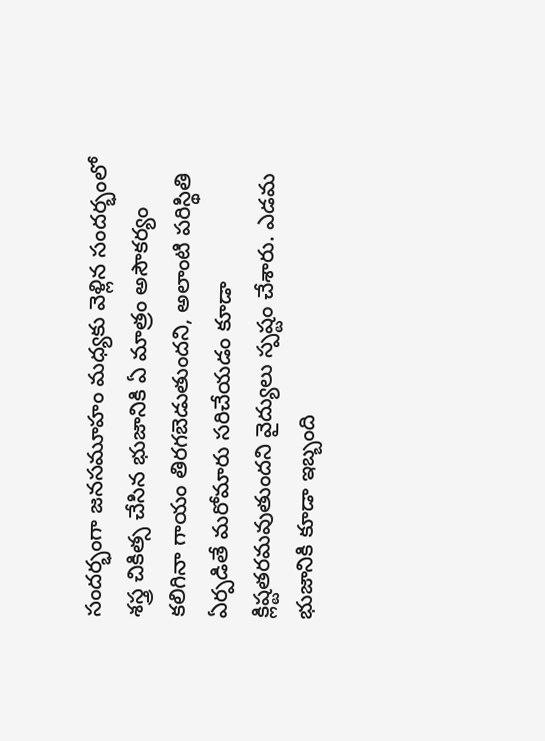సందర్భంగా జనసమూహం మధ్యకు వెళ్లిన సందర్భంలో శస్త్ర చికిత్స చేసిన భుజానికి ఏ మాత్రం అసౌకర్యం కలిగినా గాయం తిరగబెడుతుందని, అలాంటి పరిస్థితి ఏర్పడితే మరోమారు సరిచేయడం కూడా క్లిష్టతరమవుతుందని వైద్యులు స్పష్టం చేశారు. ఎడమ భుజానికి కూడా ఇబ్బంది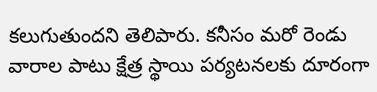కలుగుతుందని తెలిపారు. కనీసం మరో రెండు వారాల పాటు క్షేత్ర స్థాయి పర్యటనలకు దూరంగా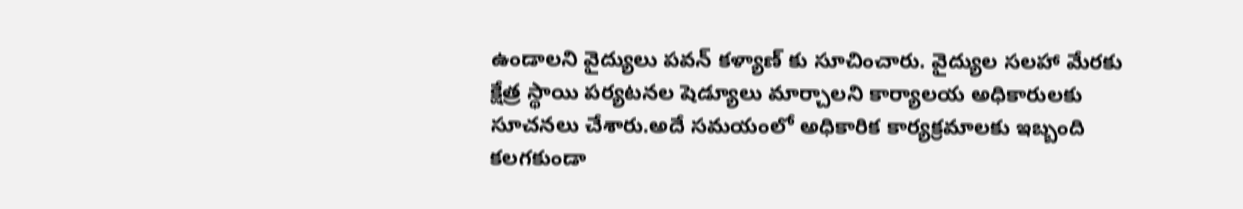ఉండాలని వైద్యులు పవన్ కళ్యాణ్ కు సూచించారు. వైద్యుల సలహా మేరకు క్షేత్ర స్థాయి పర్యటనల షెడ్యూలు మార్చాలని కార్యాలయ అధికారులకు సూచనలు చేశారు.అదే సమయంలో అధికారిక కార్యక్రమాలకు ఇబ్బంది కలగకుండా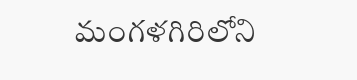మంగళగిరిలోని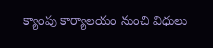క్యాంపు కార్యాలయం నుంచి విధులు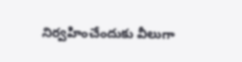నిర్వహించేందుకు వీలుగా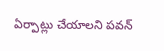ఏర్పాట్లు చేయాలని పవన్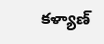కళ్యాణ్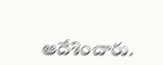ఆదేశించారు.